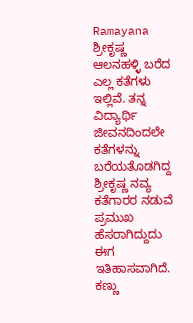Ramayana
ಶ್ರೀಕೃಷ್ಣ ಆಲನಹಳ್ಳಿ ಬರೆದ ಎಲ್ಲ ಕತೆಗಳು ಇಲ್ಲಿವೆ. ತನ್ನ ವಿದ್ಯಾರ್ಥಿ ಜೀವನದಿಂದಲೇ ಕತೆಗಳನ್ನು ಬರೆಯತೊಡಗಿದ್ದ ಶ್ರೀಕೃಷ್ಣ ನವ್ಯ ಕತೆಗಾರರ ನಡುವೆ ಪ್ರಮುಖ ಹೆಸರಾಗಿದ್ದುದು ಈಗ ಇತಿಹಾಸವಾಗಿದೆ. ಕಣ್ಣು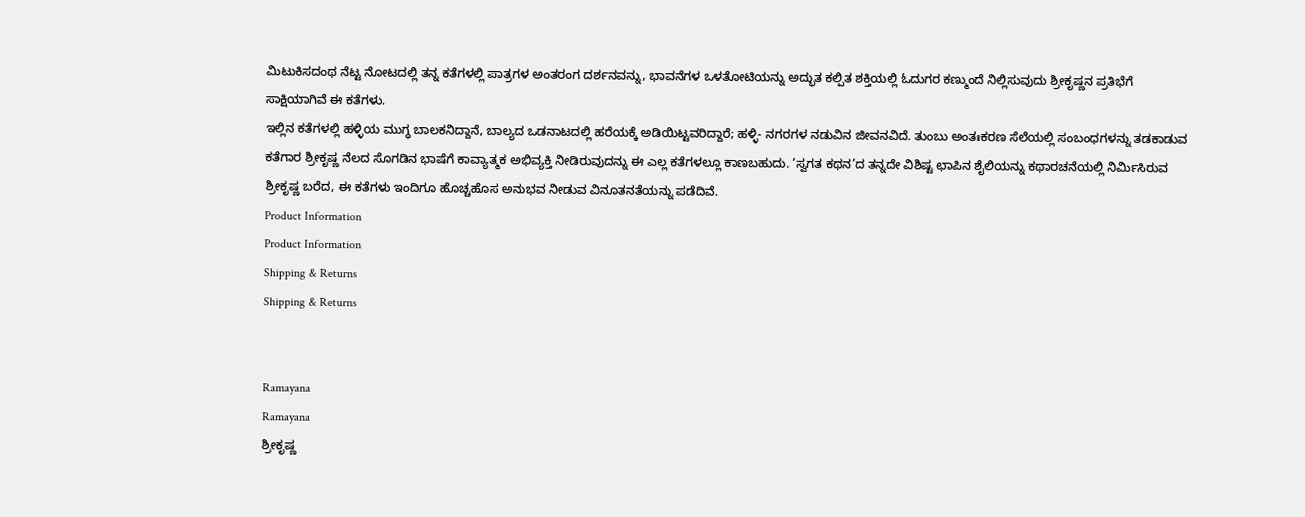ಮಿಟುಕಿಸದಂಥ ನೆಟ್ಟ ನೋಟದಲ್ಲಿ ತನ್ನ ಕತೆಗಳಲ್ಲಿ ಪಾತ್ರಗಳ ಅಂತರಂಗ ದರ್ಶನವನ್ನು, ಭಾವನೆಗಳ ಒಳತೋಟಿಯನ್ನು ಅದ್ಭುತ ಕಲ್ಪಿತ ಶಕ್ತಿಯಲ್ಲಿ ಓದುಗರ ಕಣ್ಮುಂದೆ ನಿಲ್ಲಿಸುವುದು ಶ್ರೀಕೃಷ್ಣನ ಪ್ರತಿಭೆಗೆ ಸಾಕ್ಷಿಯಾಗಿವೆ ಈ ಕತೆಗಳು.
ಇಲ್ಲಿನ ಕತೆಗಳಲ್ಲಿ ಹಳ್ಳಿಯ ಮುಗ್ಧ ಬಾಲಕನಿದ್ದಾನೆ, ಬಾಲ್ಯದ ಒಡನಾಟದಲ್ಲಿ ಹರೆಯಕ್ಕೆ ಅಡಿಯಿಟ್ಟವರಿದ್ದಾರೆ; ಹಳ್ಳಿ- ನಗರಗಳ ನಡುವಿನ ಜೀವನವಿದೆ. ತುಂಬು ಅಂತಃಕರಣ ಸೆಲೆಯಲ್ಲಿ ಸಂಬಂಧಗಳನ್ನು ತಡಕಾಡುವ ಕತೆಗಾರ ಶ್ರೀಕೃಷ್ಣ ನೆಲದ ಸೊಗಡಿನ ಭಾಷೆಗೆ ಕಾವ್ಯಾತ್ಮಕ ಅಭಿವ್ಯಕ್ತಿ ನೀಡಿರುವುದನ್ನು ಈ ಎಲ್ಲ ಕತೆಗಳಲ್ಲೂ ಕಾಣಬಹುದು. ‘ಸ್ವಗತ ಕಥನ’ದ ತನ್ನದೇ ವಿಶಿಷ್ಟ ಛಾಪಿನ ಶೈಲಿಯನ್ನು ಕಥಾರಚನೆಯಲ್ಲಿ ನಿರ್ಮಿಸಿರುವ ಶ್ರೀಕೃಷ್ಣ ಬರೆದ, ಈ ಕತೆಗಳು ಇಂದಿಗೂ ಹೊಚ್ಚಹೊಸ ಅನುಭವ ನೀಡುವ ವಿನೂತನತೆಯನ್ನು ಪಡೆದಿವೆ.
Product Information
Product Information
Shipping & Returns
Shipping & Returns


Ramayana
Ramayana
ಶ್ರೀಕೃಷ್ಣ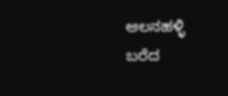ಆಲನಹಳ್ಳಿ ಬರೆದ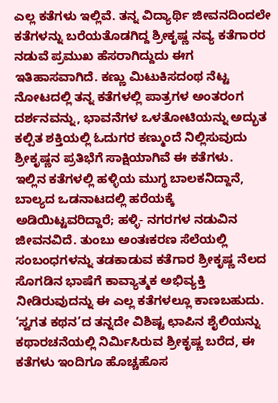ಎಲ್ಲ ಕತೆಗಳು ಇಲ್ಲಿವೆ. ತನ್ನ ವಿದ್ಯಾರ್ಥಿ ಜೀವನದಿಂದಲೇ ಕತೆಗಳನ್ನು ಬರೆಯತೊಡಗಿದ್ದ ಶ್ರೀಕೃಷ್ಣ ನವ್ಯ ಕತೆಗಾರರ ನಡುವೆ ಪ್ರಮುಖ ಹೆಸರಾಗಿದ್ದುದು ಈಗ ಇತಿಹಾಸವಾಗಿದೆ. ಕಣ್ಣು ಮಿಟುಕಿಸದಂಥ ನೆಟ್ಟ ನೋಟದಲ್ಲಿ ತನ್ನ ಕತೆಗಳಲ್ಲಿ ಪಾತ್ರಗಳ ಅಂತರಂಗ ದರ್ಶನವನ್ನು, ಭಾವನೆಗಳ ಒಳತೋಟಿಯನ್ನು ಅದ್ಭುತ ಕಲ್ಪಿತ ಶಕ್ತಿಯಲ್ಲಿ ಓದುಗರ ಕಣ್ಮುಂದೆ ನಿಲ್ಲಿಸುವುದು ಶ್ರೀಕೃಷ್ಣನ ಪ್ರತಿಭೆಗೆ ಸಾಕ್ಷಿಯಾಗಿವೆ ಈ ಕತೆಗಳು.
ಇಲ್ಲಿನ ಕತೆಗಳಲ್ಲಿ ಹಳ್ಳಿಯ ಮುಗ್ಧ ಬಾಲಕನಿದ್ದಾನೆ, ಬಾಲ್ಯದ ಒಡನಾಟದಲ್ಲಿ ಹರೆಯಕ್ಕೆ ಅಡಿಯಿಟ್ಟವರಿದ್ದಾರೆ; ಹಳ್ಳಿ- ನಗರಗಳ ನಡುವಿನ ಜೀವನವಿದೆ. ತುಂಬು ಅಂತಃಕರಣ ಸೆಲೆಯಲ್ಲಿ ಸಂಬಂಧಗಳನ್ನು ತಡಕಾಡುವ ಕತೆಗಾರ ಶ್ರೀಕೃಷ್ಣ ನೆಲದ ಸೊಗಡಿನ ಭಾಷೆಗೆ ಕಾವ್ಯಾತ್ಮಕ ಅಭಿವ್ಯಕ್ತಿ ನೀಡಿರುವುದನ್ನು ಈ ಎಲ್ಲ ಕತೆಗಳಲ್ಲೂ ಕಾಣಬಹುದು. ‘ಸ್ವಗತ ಕಥನ’ದ ತನ್ನದೇ ವಿಶಿಷ್ಟ ಛಾಪಿನ ಶೈಲಿಯನ್ನು ಕಥಾರಚನೆಯಲ್ಲಿ ನಿರ್ಮಿಸಿರುವ ಶ್ರೀಕೃಷ್ಣ ಬರೆದ, ಈ ಕತೆಗಳು ಇಂದಿಗೂ ಹೊಚ್ಚಹೊಸ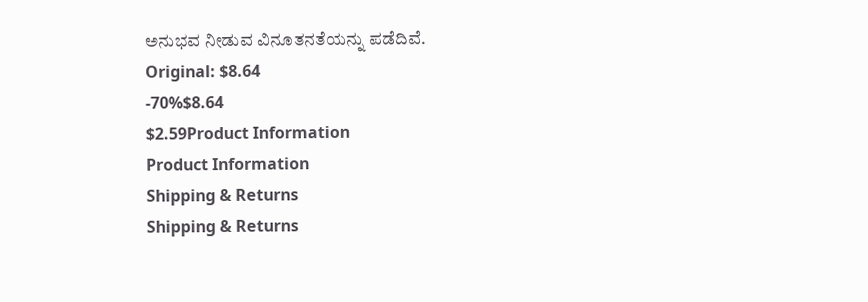ಅನುಭವ ನೀಡುವ ವಿನೂತನತೆಯನ್ನು ಪಡೆದಿವೆ.
Original: $8.64
-70%$8.64
$2.59Product Information
Product Information
Shipping & Returns
Shipping & Returns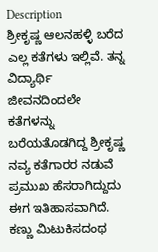Description
ಶ್ರೀಕೃಷ್ಣ ಆಲನಹಳ್ಳಿ ಬರೆದ ಎಲ್ಲ ಕತೆಗಳು ಇಲ್ಲಿವೆ. ತನ್ನ ವಿದ್ಯಾರ್ಥಿ ಜೀವನದಿಂದಲೇ ಕತೆಗಳನ್ನು ಬರೆಯತೊಡಗಿದ್ದ ಶ್ರೀಕೃಷ್ಣ ನವ್ಯ ಕತೆಗಾರರ ನಡುವೆ ಪ್ರಮುಖ ಹೆಸರಾಗಿದ್ದುದು ಈಗ ಇತಿಹಾಸವಾಗಿದೆ. ಕಣ್ಣು ಮಿಟುಕಿಸದಂಥ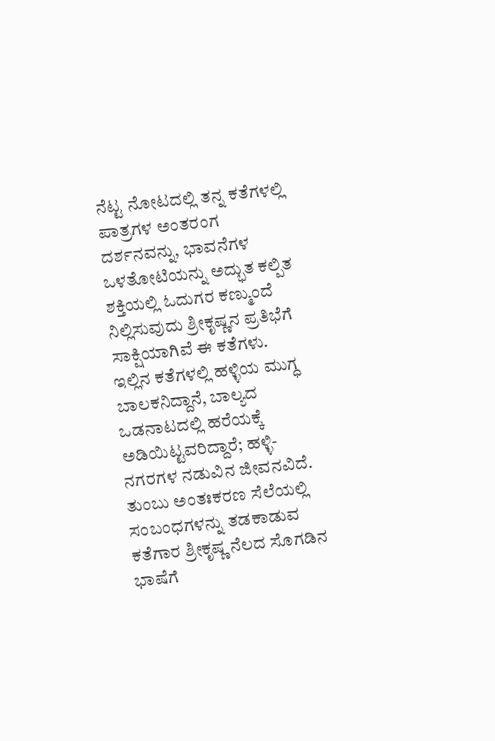ನೆಟ್ಟ ನೋಟದಲ್ಲಿ ತನ್ನ ಕತೆಗಳಲ್ಲಿ ಪಾತ್ರಗಳ ಅಂತರಂಗ ದರ್ಶನವನ್ನು, ಭಾವನೆಗಳ ಒಳತೋಟಿಯನ್ನು ಅದ್ಭುತ ಕಲ್ಪಿತ ಶಕ್ತಿಯಲ್ಲಿ ಓದುಗರ ಕಣ್ಮುಂದೆ ನಿಲ್ಲಿಸುವುದು ಶ್ರೀಕೃಷ್ಣನ ಪ್ರತಿಭೆಗೆ ಸಾಕ್ಷಿಯಾಗಿವೆ ಈ ಕತೆಗಳು.
ಇಲ್ಲಿನ ಕತೆಗಳಲ್ಲಿ ಹಳ್ಳಿಯ ಮುಗ್ಧ ಬಾಲಕನಿದ್ದಾನೆ, ಬಾಲ್ಯದ ಒಡನಾಟದಲ್ಲಿ ಹರೆಯಕ್ಕೆ ಅಡಿಯಿಟ್ಟವರಿದ್ದಾರೆ; ಹಳ್ಳಿ- ನಗರಗಳ ನಡುವಿನ ಜೀವನವಿದೆ. ತುಂಬು ಅಂತಃಕರಣ ಸೆಲೆಯಲ್ಲಿ ಸಂಬಂಧಗಳನ್ನು ತಡಕಾಡುವ ಕತೆಗಾರ ಶ್ರೀಕೃಷ್ಣ ನೆಲದ ಸೊಗಡಿನ ಭಾಷೆಗೆ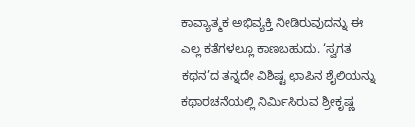ಕಾವ್ಯಾತ್ಮಕ ಅಭಿವ್ಯಕ್ತಿ ನೀಡಿರುವುದನ್ನು ಈ ಎಲ್ಲ ಕತೆಗಳಲ್ಲೂ ಕಾಣಬಹುದು. ‘ಸ್ವಗತ ಕಥನ’ದ ತನ್ನದೇ ವಿಶಿಷ್ಟ ಛಾಪಿನ ಶೈಲಿಯನ್ನು ಕಥಾರಚನೆಯಲ್ಲಿ ನಿರ್ಮಿಸಿರುವ ಶ್ರೀಕೃಷ್ಣ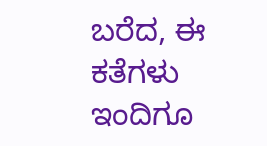ಬರೆದ, ಈ ಕತೆಗಳು ಇಂದಿಗೂ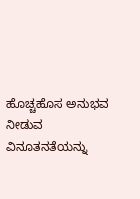ಹೊಚ್ಚಹೊಸ ಅನುಭವ ನೀಡುವ ವಿನೂತನತೆಯನ್ನು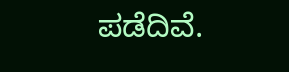ಪಡೆದಿವೆ.